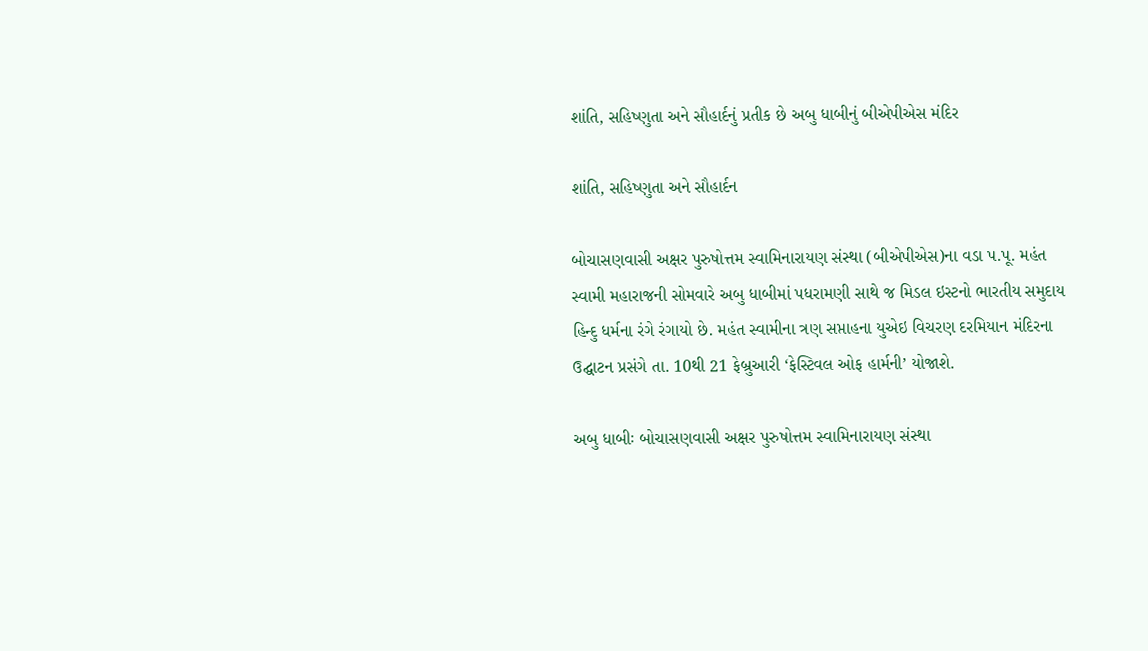શાંતિ, સહિષ્ણુતા અને સૌહાર્દનું પ્રતીક છે અબુ ધાબીનું બીએપીએસ મંદિર

શાંતિ, સહિષ્ણુતા અને સૌહાર્દન

બોચાસણવાસી અક્ષર પુરુષોત્તમ સ્વામિનારાયણ સંસ્થા (બીએપીએસ)ના વડા પ.પૂ. મહંત સ્વામી મહારાજની સોમવારે અબુ ધાબીમાં પધરામણી સાથે જ મિડલ ઇસ્ટનો ભારતીય સમુદાય હિન્દુ ધર્મના રંગે રંગાયો છે. મહંત સ્વામીના ત્રણ સપ્તાહના યુએઇ વિચરણ દરમિયાન મંદિરના ઉદ્ઘાટન પ્રસંગે તા. 10થી 21 ફેબ્રુઆરી ‘ફેસ્ટિવલ ઓફ હાર્મની’ યોજાશે.

અબુ ધાબીઃ બોચાસણવાસી અક્ષર પુરુષોત્તમ સ્વામિનારાયણ સંસ્થા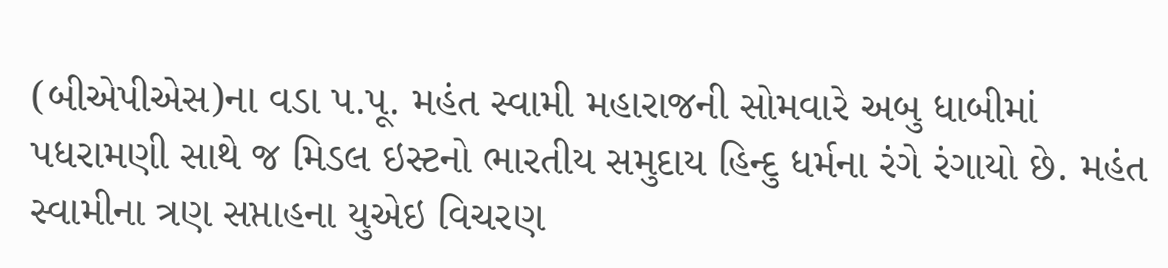(બીએપીએસ)ના વડા પ.પૂ. મહંત સ્વામી મહારાજની સોમવારે અબુ ધાબીમાં પધરામણી સાથે જ મિડલ ઇસ્ટનો ભારતીય સમુદાય હિન્દુ ધર્મના રંગે રંગાયો છે. મહંત સ્વામીના ત્રણ સપ્તાહના યુએઇ વિચરણ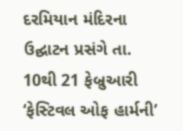દરમિયાન મંદિરના ઉદ્ઘાટન પ્રસંગે તા. 10થી 21 ફેબ્રુઆરી ‘ફેસ્ટિવલ ઓફ હાર્મની’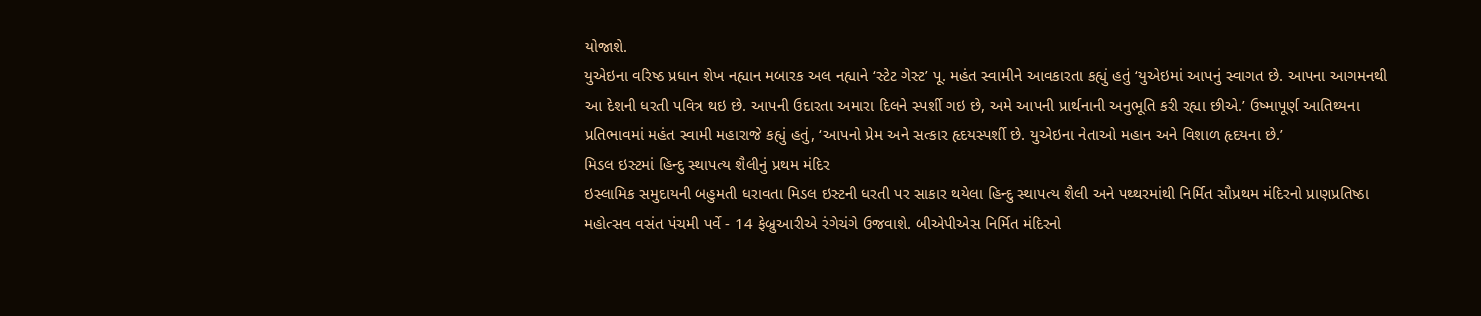યોજાશે.
યુએઇના વરિષ્ઠ પ્રધાન શેખ નહ્યાન મબારક અલ નહ્યાને ‘સ્ટેટ ગેસ્ટ’ પૂ. મહંત સ્વામીને આવકારતા કહ્યું હતું ‘યુએઇમાં આપનું સ્વાગત છે. આપના આગમનથી આ દેશની ધરતી પવિત્ર થઇ છે. આપની ઉદારતા અમારા દિલને સ્પર્શી ગઇ છે, અમે આપની પ્રાર્થનાની અનુભૂતિ કરી રહ્યા છીએ.’ ઉષ્માપૂર્ણ આતિથ્યના પ્રતિભાવમાં મહંત સ્વામી મહારાજે કહ્યું હતું, ‘આપનો પ્રેમ અને સત્કાર હૃદયસ્પર્શી છે. યુએઇના નેતાઓ મહાન અને વિશાળ હૃદયના છે.’
મિડલ ઇસ્ટમાં હિન્દુ સ્થાપત્ય શૈલીનું પ્રથમ મંદિર
ઇસ્લામિક સમુદાયની બહુમતી ધરાવતા મિડલ ઇસ્ટની ધરતી પર સાકાર થયેલા હિન્દુ સ્થાપત્ય શૈલી અને પથ્થરમાંથી નિર્મિત સૌપ્રથમ મંદિરનો પ્રાણપ્રતિષ્ઠા મહોત્સવ વસંત પંચમી પર્વે - 14 ફેબ્રુઆરીએ રંગેચંગે ઉજવાશે. બીએપીએસ નિર્મિત મંદિરનો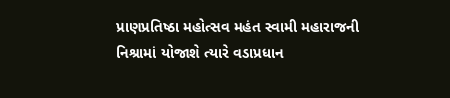પ્રાણપ્રતિષ્ઠા મહોત્સવ મહંત સ્વામી મહારાજની નિશ્રામાં યોજાશે ત્યારે વડાપ્રધાન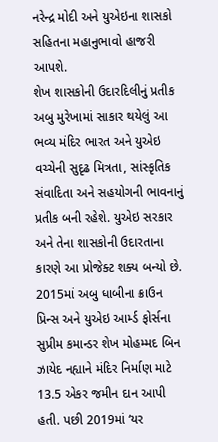નરેન્દ્ર મોદી અને યુએઇના શાસકો સહિતના મહાનુભાવો હાજરી આપશે.
શેખ શાસકોની ઉદારદિલીનું પ્રતીક
અબુ મુરેખામાં સાકાર થયેલું આ ભવ્ય મંદિર ભારત અને યુએઇ વચ્ચેની સુદૃઢ મિત્રતા, સાંસ્કૃતિક સંવાદિતા અને સહયોગની ભાવનાનું પ્રતીક બની રહેશે. યુએઇ સરકાર અને તેના શાસકોની ઉદારતાના કારણે આ પ્રોજેક્ટ શક્ય બન્યો છે. 2015માં અબુ ધાબીના ક્રાઉન પ્રિન્સ અને યુએઇ આર્મ્ડ ફોર્સના સુપ્રીમ કમાન્ડર શેખ મોહમ્મદ બિન ઝાયેદ નહ્યાને મંદિર નિર્માણ માટે 13.5 એકર જમીન દાન આપી હતી. પછી 2019માં ‘યર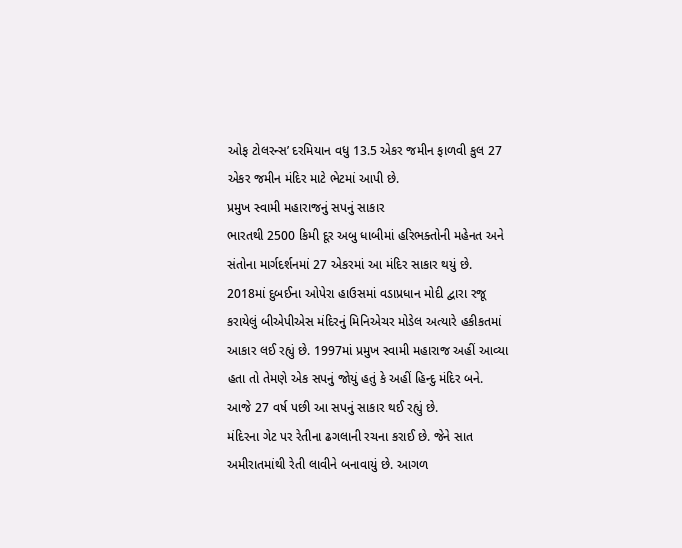ઓફ ટોલરન્સ’ દરમિયાન વધુ 13.5 એકર જમીન ફાળવી કુલ 27 એકર જમીન મંદિર માટે ભેટમાં આપી છે.
પ્રમુખ સ્વામી મહારાજનું સપનું સાકાર
ભારતથી 2500 કિમી દૂર અબુ ધાબીમાં હરિભક્તોની મહેનત અને સંતોના માર્ગદર્શનમાં 27 એકરમાં આ મંદિર સાકાર થયું છે. 2018માં દુબઈના ઓપેરા હાઉસમાં વડાપ્રધાન મોદી દ્વારા રજૂ કરાયેલું બીએપીએસ મંદિરનું મિનિએચર મોડેલ અત્યારે હકીકતમાં આકાર લઈ રહ્યું છે. 1997માં પ્રમુખ સ્વામી મહારાજ અહીં આવ્યા હતા તો તેમણે એક સપનું જોયું હતું કે અહીં હિન્દુ મંદિર બને. આજે 27 વર્ષ પછી આ સપનું સાકાર થઈ રહ્યું છે.
મંદિરના ગેટ પર રેતીના ઢગલાની રચના કરાઈ છે. જેને સાત અમીરાતમાંથી રેતી લાવીને બનાવાયું છે. આગળ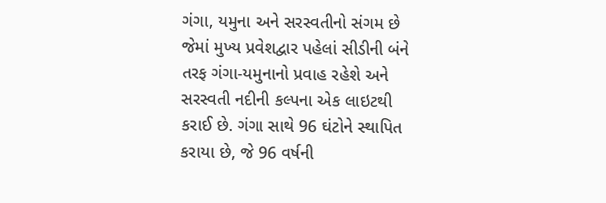ગંગા, યમુના અને સરસ્વતીનો સંગમ છે જેમાં મુખ્ય પ્રવેશદ્વાર પહેલાં સીડીની બંને તરફ ગંગા-યમુનાનો પ્રવાહ રહેશે અને સરસ્વતી નદીની કલ્પના એક લાઇટથી કરાઈ છે. ગંગા સાથે 96 ઘંટોને સ્થાપિત કરાયા છે, જે 96 વર્ષની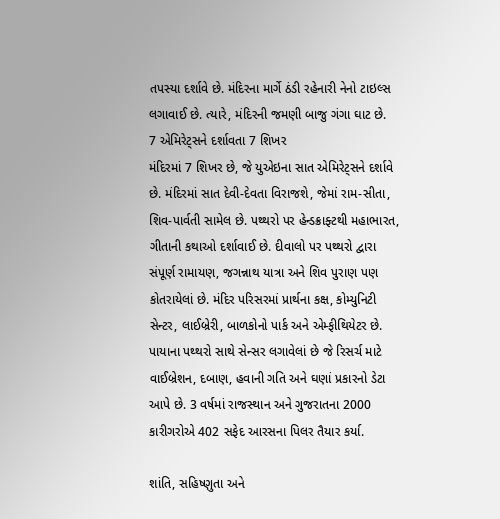તપસ્યા દર્શાવે છે. મંદિરના માર્ગે ઠંડી રહેનારી નેનો ટાઇલ્સ લગાવાઈ છે. ત્યારે, મંદિરની જમણી બાજુ ગંગા ઘાટ છે.
7 એમિરેટ્સને દર્શાવતા 7 શિખર
મંદિરમાં 7 શિખર છે, જે યુએઇના સાત એમિરેટ્સને દર્શાવે છે. મંદિરમાં સાત દેવી-દેવતા વિરાજશે, જેમાં રામ-સીતા, શિવ-પાર્વતી સામેલ છે. પથ્થરો પર હેન્ડક્રાફ્ટથી મહાભારત, ગીતાની કથાઓ દર્શાવાઈ છે. દીવાલો પર પથ્થરો દ્વારા સંપૂર્ણ રામાયણ, જગન્નાથ યાત્રા અને શિવ પુરાણ પણ કોતરાયેલાં છે. મંદિર પરિસરમાં પ્રાર્થના કક્ષ, કોમ્યુનિટી સેન્ટર, લાઈબ્રેરી, બાળકોનો પાર્ક અને એમ્ફીથિયેટર છે. પાયાના પથ્થરો સાથે સેન્સર લગાવેલાં છે જે રિસર્ચ માટે વાઈબ્રેશન, દબાણ, હવાની ગતિ અને ઘણાં પ્રકારનો ડેટા આપે છે. 3 વર્ષમાં રાજસ્થાન અને ગુજરાતના 2000 કારીગરોએ 402 સફેદ આરસના પિલર તૈયાર કર્યા.

શાંતિ, સહિષ્ણુતા અને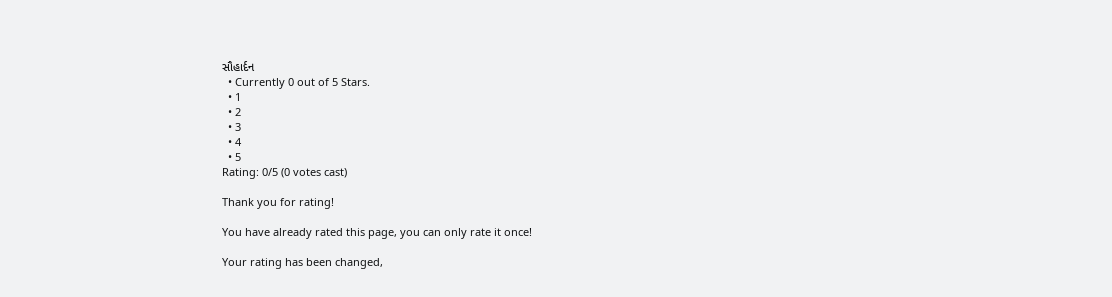સૌહાર્દન
  • Currently 0 out of 5 Stars.
  • 1
  • 2
  • 3
  • 4
  • 5
Rating: 0/5 (0 votes cast)

Thank you for rating!

You have already rated this page, you can only rate it once!

Your rating has been changed,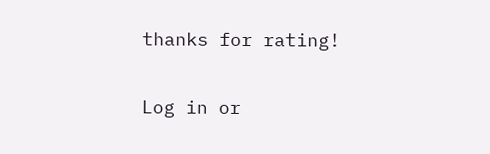thanks for rating!

Log in or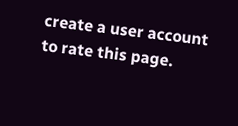create a user account to rate this page.